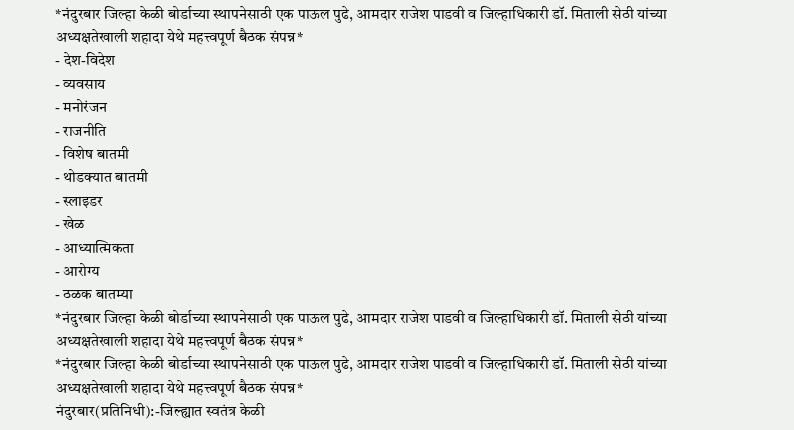*नंदुरबार जिल्हा केळी बोर्डाच्या स्थापनेसाठी एक पाऊल पुढे, आमदार राजेश पाडवी व जिल्हाधिकारी डॉ. मिताली सेठी यांच्या अध्यक्षतेखाली शहादा येथे महत्त्वपूर्ण बैठक संपन्न*
- देश-विदेश
- व्यवसाय
- मनोरंजन
- राजनीति
- विशेष बातमी
- थोडक्यात बातमी
- स्लाइडर
- खेळ
- आध्यात्मिकता
- आरोग्य
- ठळक बातम्या
*नंदुरबार जिल्हा केळी बोर्डाच्या स्थापनेसाठी एक पाऊल पुढे, आमदार राजेश पाडवी व जिल्हाधिकारी डॉ. मिताली सेठी यांच्या अध्यक्षतेखाली शहादा येथे महत्त्वपूर्ण बैठक संपन्न*
*नंदुरबार जिल्हा केळी बोर्डाच्या स्थापनेसाठी एक पाऊल पुढे, आमदार राजेश पाडवी व जिल्हाधिकारी डॉ. मिताली सेठी यांच्या अध्यक्षतेखाली शहादा येथे महत्त्वपूर्ण बैठक संपन्न*
नंदुरबार(प्रतिनिधी):-जिल्ह्यात स्वतंत्र केळी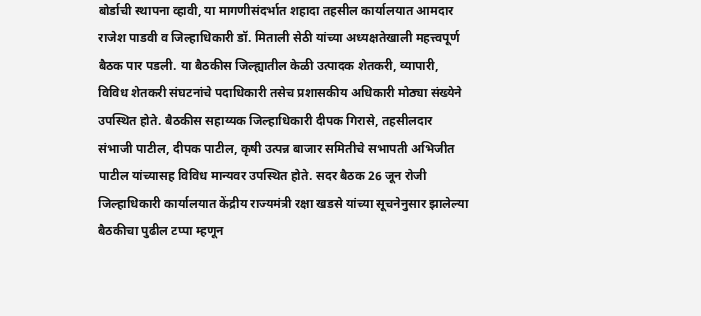बोर्डाची स्थापना व्हावी, या मागणीसंदर्भात शहादा तहसील कार्यालयात आमदार राजेश पाडवी व जिल्हाधिकारी डॉ. मिताली सेठी यांच्या अध्यक्षतेखाली महत्त्वपूर्ण बैठक पार पडली. या बैठकीस जिल्ह्यातील केळी उत्पादक शेतकरी, व्यापारी, विविध शेतकरी संघटनांचे पदाधिकारी तसेच प्रशासकीय अधिकारी मोठ्या संख्येने उपस्थित होते. बैठकीस सहाय्यक जिल्हाधिकारी दीपक गिरासे, तहसीलदार संभाजी पाटील, दीपक पाटील, कृषी उत्पन्न बाजार समितीचे सभापती अभिजीत पाटील यांच्यासह विविध मान्यवर उपस्थित होते. सदर बैठक 26 जून रोजी जिल्हाधिकारी कार्यालयात केंद्रीय राज्यमंत्री रक्षा खडसे यांच्या सूचनेनुसार झालेल्या बैठकीचा पुढील टप्पा म्हणून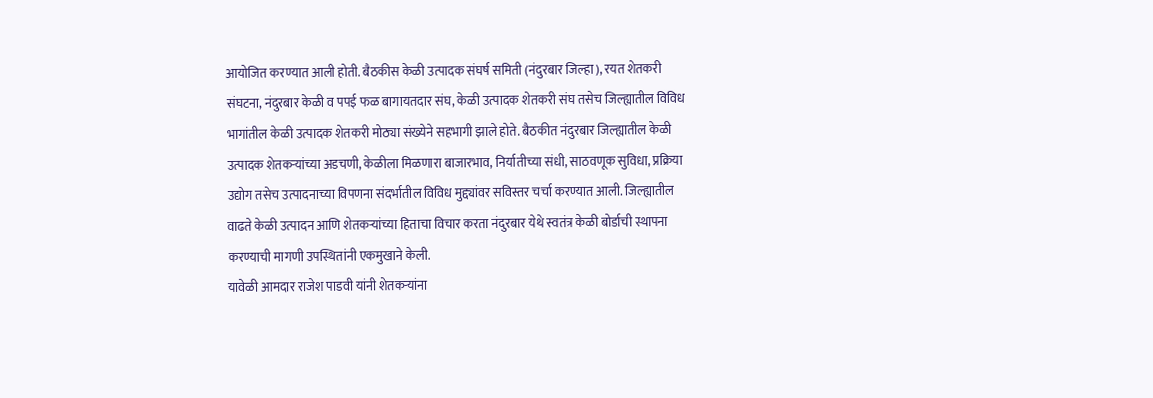आयोजित करण्यात आली होती. बैठकीस केळी उत्पादक संघर्ष समिती (नंदुरबार जिल्हा), रयत शेतकरी संघटना, नंदुरबार केळी व पपई फळ बागायतदार संघ, केळी उत्पादक शेतकरी संघ तसेच जिल्ह्यातील विविध भागांतील केळी उत्पादक शेतकरी मोठ्या संख्येने सहभागी झाले होते. बैठकीत नंदुरबार जिल्ह्यातील केळी उत्पादक शेतकऱ्यांच्या अडचणी, केळीला मिळणारा बाजारभाव, निर्यातीच्या संधी, साठवणूक सुविधा, प्रक्रिया उद्योग तसेच उत्पादनाच्या विपणना संदर्भातील विविध मुद्द्यांवर सविस्तर चर्चा करण्यात आली. जिल्ह्यातील वाढते केळी उत्पादन आणि शेतकऱ्यांच्या हिताचा विचार करता नंदुरबार येथे स्वतंत्र केळी बोर्डाची स्थापना करण्याची मागणी उपस्थितांनी एकमुखाने केली.
यावेळी आमदार राजेश पाडवी यांनी शेतकऱ्यांना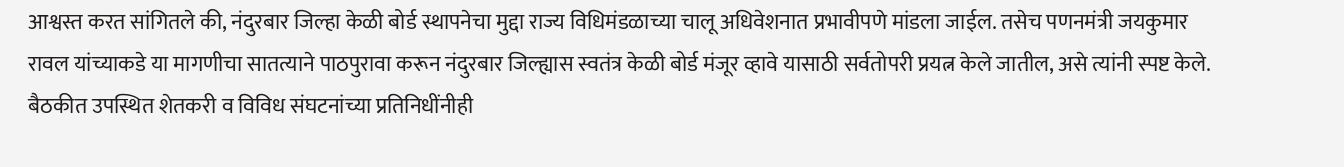आश्वस्त करत सांगितले की, नंदुरबार जिल्हा केळी बोर्ड स्थापनेचा मुद्दा राज्य विधिमंडळाच्या चालू अधिवेशनात प्रभावीपणे मांडला जाईल. तसेच पणनमंत्री जयकुमार रावल यांच्याकडे या मागणीचा सातत्याने पाठपुरावा करून नंदुरबार जिल्ह्यास स्वतंत्र केळी बोर्ड मंजूर व्हावे यासाठी सर्वतोपरी प्रयत्न केले जातील, असे त्यांनी स्पष्ट केले.
बैठकीत उपस्थित शेतकरी व विविध संघटनांच्या प्रतिनिधींनीही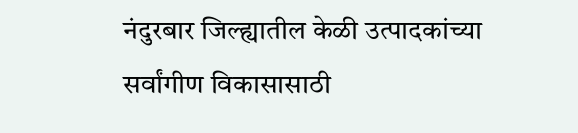नंदुरबार जिल्ह्यातील केळी उत्पादकांच्या सर्वांगीण विकासासाठी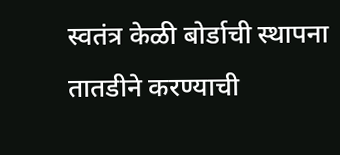स्वतंत्र केळी बोर्डाची स्थापना तातडीने करण्याची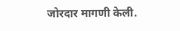जोरदार मागणी केली.